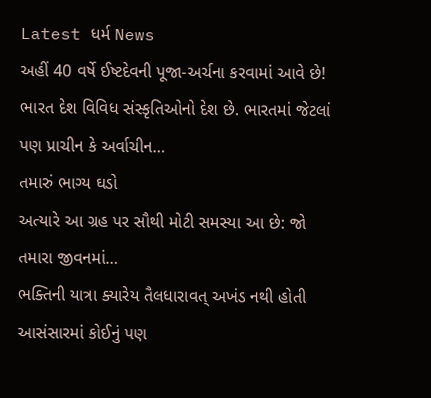Latest ધર્મ News
અહીં 40 વર્ષે ઈષ્ટદેવની પૂજા-અર્ચના કરવામાં આવે છે!
ભારત દેશ વિવિધ સંસ્કૃતિઓનો દેશ છે. ભારતમાં જેટલાં પણ પ્રાચીન કે અર્વાચીન…
તમારું ભાગ્ય ઘડો
અત્યારે આ ગ્રહ પર સૌથી મોટી સમસ્યા આ છે: જો તમારા જીવનમાં…
ભક્તિની યાત્રા ક્યારેય તૈલધારાવત્ અખંડ નથી હોતી
આસંસારમાં કોઈનું પણ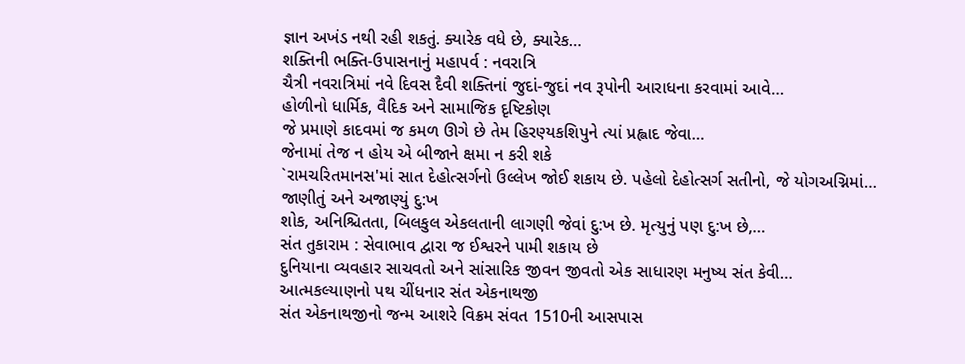જ્ઞાન અખંડ નથી રહી શકતું. ક્યારેક વધે છે, ક્યારેક…
શક્તિની ભક્તિ-ઉપાસનાનું મહાપર્વ : નવરાત્રિ
ચૈત્રી નવરાત્રિમાં નવે દિવસ દૈવી શક્તિનાં જુદાં-જુદાં નવ રૂપોની આરાધના કરવામાં આવે…
હોળીનો ધાર્મિક, વૈદિક અને સામાજિક દૃષ્ટિકોણ
જે પ્રમાણે કાદવમાં જ કમળ ઊગે છે તેમ હિરણ્યકશિપુને ત્યાં પ્રહ્લાદ જેવા…
જેનામાં તેજ ન હોય એ બીજાને ક્ષમા ન કરી શકે
`રામચરિતમાનસ'માં સાત દેહોત્સર્ગનો ઉલ્લેખ જોઈ શકાય છે. પહેલો દેહોત્સર્ગ સતીનો, જે યોગઅગ્નિમાં…
જાણીતું અને અજાણ્યું દુ:ખ
શોક, અનિશ્ચિતતા, બિલકુલ એકલતાની લાગણી જેવાં દુ:ખ છે. મૃત્યુનું પણ દુ:ખ છે,…
સંત તુકારામ : સેવાભાવ દ્વારા જ ઈશ્વરને પામી શકાય છે
દુનિયાના વ્યવહાર સાચવતો અને સાંસારિક જીવન જીવતો એક સાધારણ મનુષ્ય સંત કેવી…
આત્મકલ્યાણનો પથ ચીંધનાર સંત એકનાથજી
સંત એકનાથજીનો જન્મ આશરે વિક્રમ સંવત 1510ની આસપાસ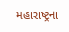મહારાષ્ટ્રના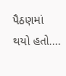પૈઠણમાં થયો હતો.…